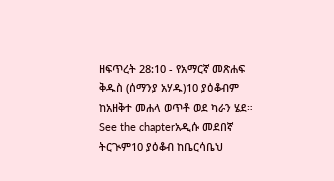ዘፍጥረት 28:10 - የአማርኛ መጽሐፍ ቅዱስ (ሰማንያ አሃዱ)10 ያዕቆብም ከአዘቅተ መሐላ ወጥቶ ወደ ካራን ሄደ። See the chapterአዲሱ መደበኛ ትርጒም10 ያዕቆብ ከቤርሳቤህ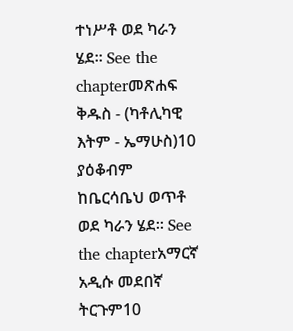ተነሥቶ ወደ ካራን ሄደ። See the chapterመጽሐፍ ቅዱስ - (ካቶሊካዊ እትም - ኤማሁስ)10 ያዕቆብም ከቤርሳቤህ ወጥቶ ወደ ካራን ሄደ። See the chapterአማርኛ አዲሱ መደበኛ ትርጉም10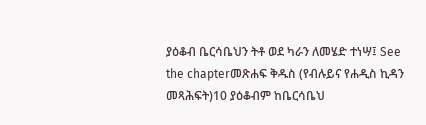ያዕቆብ ቤርሳቤህን ትቶ ወደ ካራን ለመሄድ ተነሣ፤ See the chapterመጽሐፍ ቅዱስ (የብሉይና የሐዲስ ኪዳን መጻሕፍት)10 ያዕቆብም ከቤርሳቤህ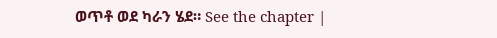ወጥቶ ወደ ካራን ሄደ። See the chapter |